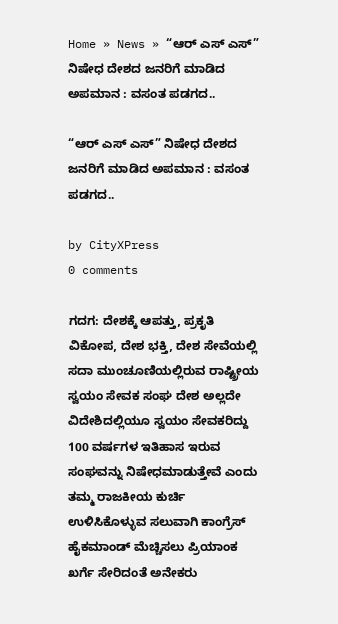Home » News » “ಆರ್ ಎಸ್ ಎಸ್” ನಿಷೇಧ ದೇಶದ ಜನರಿಗೆ ಮಾಡಿದ ಅಪಮಾನ : ವಸಂತ ಪಡಗದ..

“ಆರ್ ಎಸ್ ಎಸ್” ನಿಷೇಧ ದೇಶದ ಜನರಿಗೆ ಮಾಡಿದ ಅಪಮಾನ : ವಸಂತ ಪಡಗದ..

by CityXPress
0 comments

ಗದಗ: ದೇಶಕ್ಕೆ ಆಪತ್ತು, ಪ್ರಕೃತಿ ವಿಕೋಪ, ದೇಶ ಭಕ್ತಿ, ದೇಶ ಸೇವೆಯಲ್ಲಿ ಸದಾ ಮುಂಚೂಣಿಯಲ್ಲಿರುವ ರಾಷ್ಟ್ರೀಯ ಸ್ವಯಂ ಸೇವಕ ಸಂಘ ದೇಶ ಅಲ್ಲದೇ ವಿದೇಶಿದಲ್ಲಿಯೂ ಸ್ವಯಂ ಸೇವಕರಿದ್ದು 100 ವರ್ಷಗಳ ಇತಿಹಾಸ ಇರುವ ಸಂಘವನ್ನು ನಿಷೇಧಮಾಡುತ್ತೇವೆ ಎಂದು ತಮ್ಮ ರಾಜಕೀಯ ಕುರ್ಚಿ ಉಳಿಸಿಕೊಳ್ಳುವ ಸಲುವಾಗಿ ಕಾಂಗ್ರೆಸ್ ಹೈಕಮಾಂಡ್ ಮೆಚ್ಚಿಸಲು ಪ್ರಿಯಾಂಕ ಖರ್ಗೆ ಸೇರಿದಂತೆ ಅನೇಕರು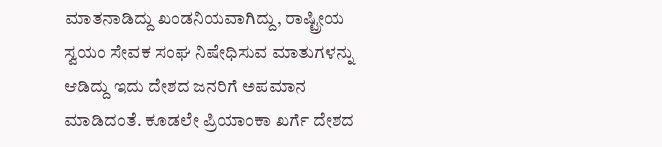ಮಾತನಾಡಿದ್ದು ಖಂಡನಿಯವಾಗಿದ್ದು, ರಾಷ್ಟ್ರೀಯ ಸ್ವಯಂ ಸೇವಕ ಸಂಘ ನಿಷೇಧಿಸುವ ಮಾತುಗಳನ್ನು ಆಡಿದ್ದು ಇದು ದೇಶದ ಜನರಿಗೆ ಅಪಮಾನ ಮಾಡಿದಂತೆ. ಕೂಡಲೇ ಪ್ರಿಯಾಂಕಾ ಖರ್ಗೆ ದೇಶದ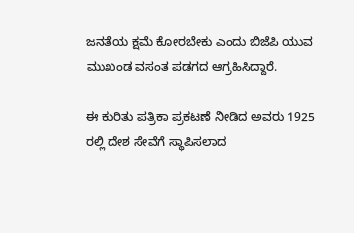ಜನತೆಯ ಕ್ಷಮೆ ಕೋರಬೇಕು ಎಂದು ಬಿಜೆಪಿ ಯುವ ಮುಖಂಡ ವಸಂತ ಪಡಗದ ಆಗ್ರಹಿಸಿದ್ದಾರೆ.

ಈ ಕುರಿತು ಪತ್ರಿಕಾ ಪ್ರಕಟಣೆ ನೀಡಿದ ಅವರು 1925 ರಲ್ಲಿ ದೇಶ ಸೇವೆಗೆ ಸ್ಥಾಪಿಸಲಾದ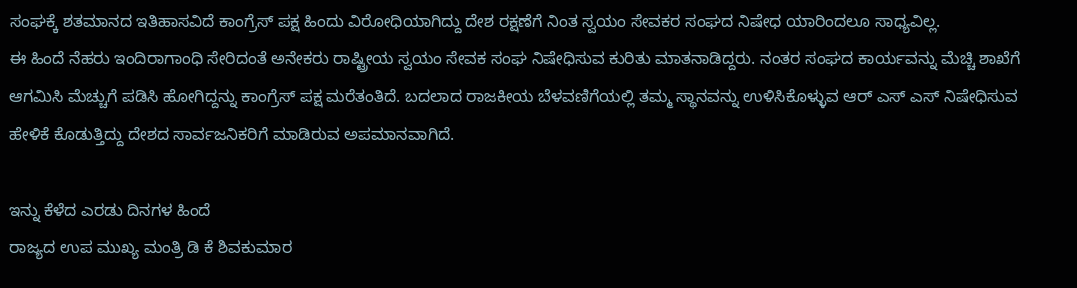ಸಂಘಕ್ಕೆ ಶತಮಾನದ ಇತಿಹಾಸವಿದೆ ಕಾಂಗ್ರೆಸ್ ಪಕ್ಷ ಹಿಂದು ವಿರೋಧಿಯಾಗಿದ್ದು ದೇಶ ರಕ್ಷಣೆಗೆ ನಿಂತ ಸ್ವಯಂ ಸೇವಕರ ಸಂಘದ ನಿಷೇಧ ಯಾರಿಂದಲೂ ಸಾಧ್ಯವಿಲ್ಲ.
ಈ ಹಿಂದೆ ನೆಹರು ಇಂದಿರಾಗಾಂಧಿ ಸೇರಿದಂತೆ ಅನೇಕರು ರಾಷ್ಟ್ರೀಯ ಸ್ವಯಂ ಸೇವಕ ಸಂಘ ನಿಷೇಧಿಸುವ ಕುರಿತು ಮಾತನಾಡಿದ್ದರು. ನಂತರ ಸಂಘದ ಕಾರ್ಯವನ್ನು ಮೆಚ್ಚಿ ಶಾಖೆಗೆ ಆಗಮಿಸಿ ಮೆಚ್ಚುಗೆ ಪಡಿಸಿ ಹೋಗಿದ್ದನ್ನು ಕಾಂಗ್ರೆಸ್ ಪಕ್ಷ ಮರೆತಂತಿದೆ. ಬದಲಾದ ರಾಜಕೀಯ ಬೆಳವಣಿಗೆಯಲ್ಲಿ ತಮ್ಮ ಸ್ಥಾನವನ್ನು ಉಳಿಸಿಕೊಳ್ಳುವ ಆರ್ ಎಸ್ ಎಸ್ ನಿಷೇಧಿಸುವ ಹೇಳಿಕೆ ಕೊಡುತ್ತಿದ್ದು ದೇಶದ ಸಾರ್ವಜನಿಕರಿಗೆ ಮಾಡಿರುವ ಅಪಮಾನವಾಗಿದೆ.

ಇನ್ನು ಕೆಳೆದ ಎರಡು ದಿನಗಳ ಹಿಂದೆ
ರಾಜ್ಯದ ಉಪ ಮುಖ್ಯ ಮಂತ್ರಿ ಡಿ ಕೆ ಶಿವಕುಮಾರ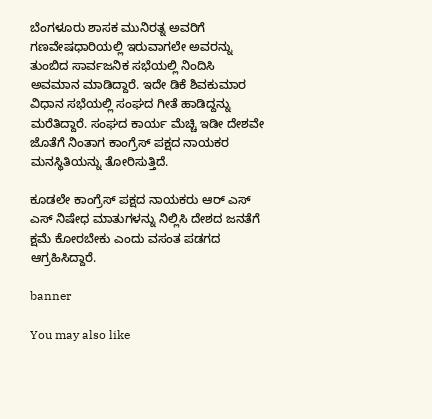ಬೆಂಗಳೂರು ಶಾಸಕ ಮುನಿರತ್ನ ಅವರಿಗೆ ಗಣವೇಷಧಾರಿಯಲ್ಲಿ ಇರುವಾಗಲೇ ಅವರನ್ನು ತುಂಬಿದ ಸಾರ್ವಜನಿಕ ಸಭೆಯಲ್ಲಿ ನಿಂದಿಸಿ ಅವಮಾನ ಮಾಡಿದ್ದಾರೆ. ಇದೇ ಡಿಕೆ ಶಿವಕುಮಾರ ವಿಧಾನ ಸಭೆಯಲ್ಲಿ ಸಂಘದ ಗೀತೆ ಹಾಡಿದ್ದನ್ನು ಮರೆತಿದ್ದಾರೆ. ಸಂಘದ ಕಾರ್ಯ ಮೆಚ್ಚಿ ಇಡೀ ದೇಶವೇ ಜೊತೆಗೆ ನಿಂತಾಗ ಕಾಂಗ್ರೆಸ್ ಪಕ್ಷದ ನಾಯಕರ ಮನಸ್ಥಿತಿಯನ್ನು ತೋರಿಸುತ್ತಿದೆ.

ಕೂಡಲೇ ಕಾಂಗ್ರೆಸ್ ಪಕ್ಷದ ನಾಯಕರು ಆರ್ ಎಸ್ ಎಸ್ ನಿಷೇಧ ಮಾತುಗಳನ್ನು ನಿಲ್ಲಿಸಿ ದೇಶದ ಜನತೆಗೆ ಕ್ಷಮೆ ಕೋರಬೇಕು ಎಂದು ವಸಂತ ಪಡಗದ ಆಗ್ರಹಿಸಿದ್ದಾರೆ.

banner

You may also like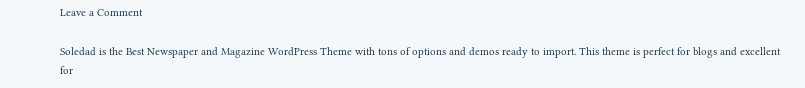Leave a Comment

Soledad is the Best Newspaper and Magazine WordPress Theme with tons of options and demos ready to import. This theme is perfect for blogs and excellent for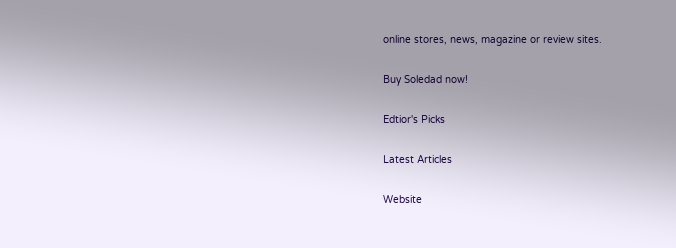online stores, news, magazine or review sites.

Buy Soledad now!

Edtior's Picks

Latest Articles

Website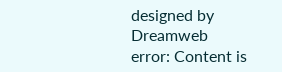designed by Dreamweb
error: Content is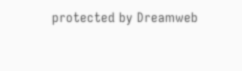protected by Dreamweb